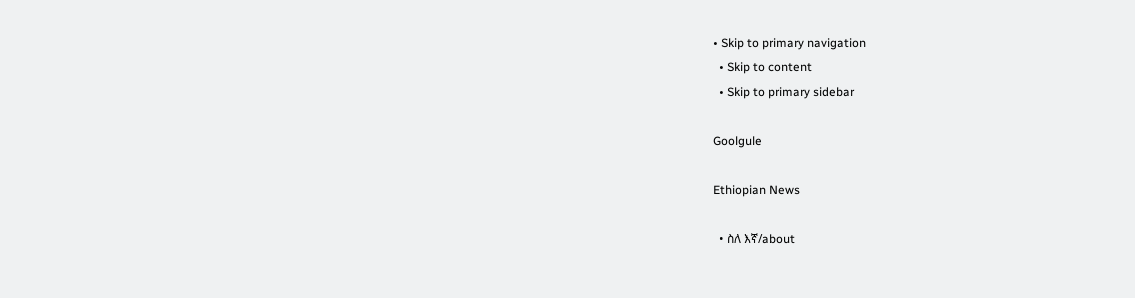• Skip to primary navigation
  • Skip to content
  • Skip to primary sidebar

Goolgule

Ethiopian News

  • ስለ እኛ/about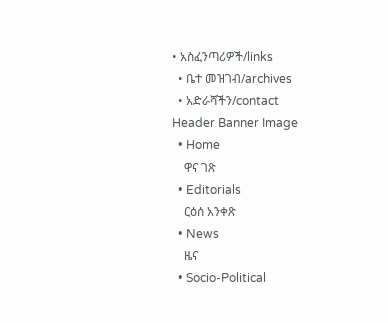• አስፈንጣሪዎች/links
  • ቤተ መዝገብ/archives
  • አድራሻችን/contact
Header Banner Image
  • Home
    ዋና ገጽ
  • Editorials
    ርዕሰ አንቀጽ
  • News
    ዜና
  • Socio-Political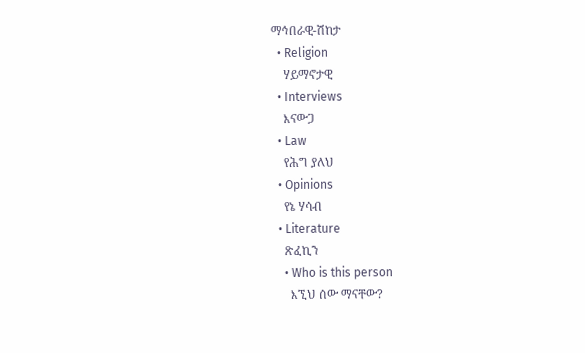ማኅበራዊ-ሽከታ
  • Religion
    ሃይማኖታዊ
  • Interviews
    እናውጋ
  • Law
    የሕግ ያለህ
  • Opinions
    የኔ ሃሳብ
  • Literature
    ጽፈኪን
    • Who is this person
      እኚህ ሰው ማናቸው?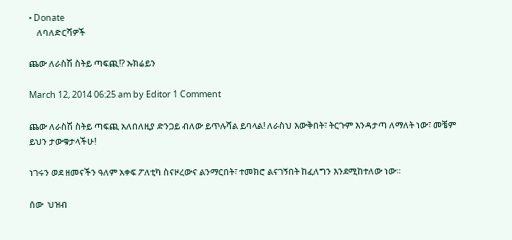• Donate
    ለባለድርሻዎች

ጨው ለራስሽ ስትይ ጣፍጪ!? ኡክሬይን

March 12, 2014 06:25 am by Editor 1 Comment

ጨው ለራስሽ ስትይ ጣፍጪ አለበለዚያ ድንጋይ ብለው ይጥሉሻል ይባላል! ለራስህ እውቅበት፣ ትርጉም እንዳታጣ ለማለት ነው፣ መቼም ይህን ታውቁታላችሁ!

ነገሩን ወደ ዘመናችን ዓለም አቀፍ ፖለቲካ ስናዞረውና ልንማርበት፣ ተመክሮ ልናገኝበት ከፈለግን እንደሚከተለው ነው።

ሰው  ህዝብ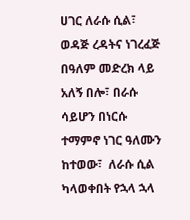ሀገር ለራሱ ሲል፣ ወዳጅ ረዳትና ነገረፈጅ በዓለም መድረክ ላይ አለኝ በሎ፣ በራሱ ሳይሆን በነርሱ ተማምኖ ነገር ዓለሙን ከተወው፣  ለራሱ ሲል ካላወቀበት የኋላ ኋላ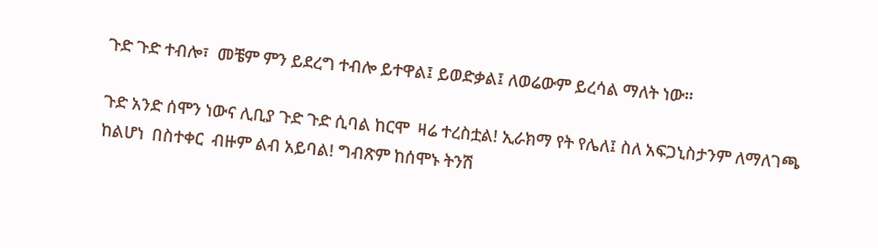ጉድ ጉድ ተብሎ፣  መቼም ምን ይደረግ ተብሎ ይተዋል፤ ይወድቃል፤ ለወሬውም ይረሳል ማለት ነው።

ጉድ አንድ ሰሞን ነውና ሊቢያ ጉድ ጉድ ሲባል ከርሞ  ዛሬ ተረስቷል! ኢራክማ የት የሌለ፤ ስለ አፍጋኒስታንም ለማለገጫ ከልሆነ  በስተቀር  ብዙም ልብ አይባል! ግብጽም ከሰሞኑ ትንሽ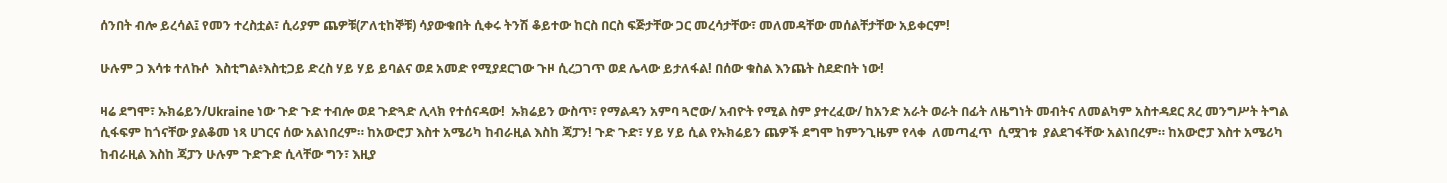ሰንበት ብሎ ይረሳል፤ የመን ተረስቷል፣ ሲሪያም ጨዎቹ(ፖለቲከኞቹ) ሳያውቁበት ሲቀሩ ትንሽ ቆይተው ከርስ በርስ ፍጅታቸው ጋር መረሳታቸው፣ መለመዳቸው መሰልቸታቸው አይቀርም!

ሁሉም ጋ እሳቱ ተለኩሶ  እስቲግል፥እስቲጋይ ድረስ ሃይ ሃይ ይባልና ወደ አመድ የሚያደርገው ጉዞ ሲረጋገጥ ወደ ሌላው ይታለፋል! በሰው ቁስል እንጨት ስደድበት ነው!

ዛሬ ደግሞ፣ ኡክሬይን/Ukraine ነው ጉድ ጉድ ተብሎ ወደ ጉድጓድ ሊላክ የተሰናዳው!  ኡክሬይን ውስጥ፣ የማልዳን አምባ ጓሮው/ አብዮት የሚል ስም ያተረፈው/ ከአንድ አራት ወራት በፊት ለዜግነት መብትና ለመልካም አስተዳደር ጸረ መንግሥት ትግል ሲፋፍም ከጎናቸው ያልቆመ ነጻ ሀገርና ሰው አልነበረም። ከአውሮፓ እስተ አሜሪካ ከብራዚል እስከ ጃፓን! ጉድ ጉድ፣ ሃይ ሃይ ሲል የኡክሬይን ጨዎች ደግሞ ከምንጊዜም የላቀ  ለመጣፈጥ  ሲሟገቱ  ያልደገፋቸው አልነበረም። ከአውሮፓ እስተ አሜሪካ ከብራዚል እስከ ጃፓን ሁሉም ጉድጉድ ሲላቸው ግን፣ እዚያ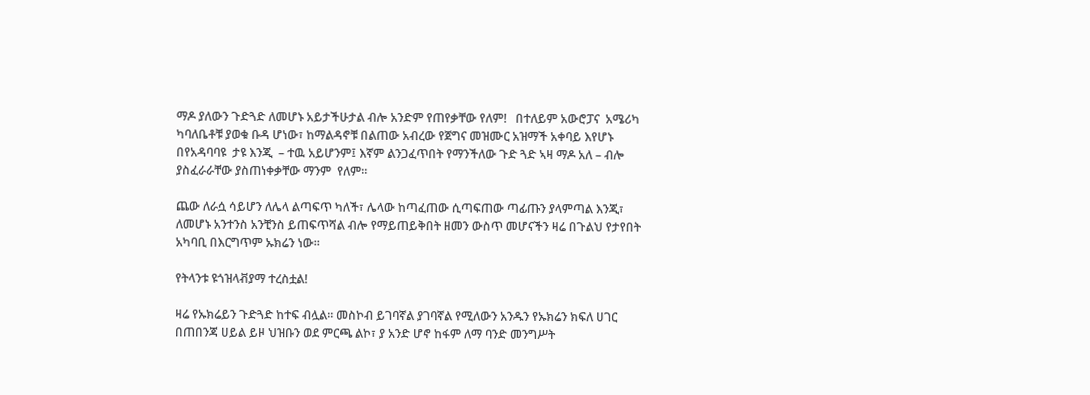ማዶ ያለውን ጉድጓድ ለመሆኑ አይታችሁታል ብሎ አንድም የጠየቃቸው የለም!   በተለይም አውሮፓና  አሜሪካ ካባለቤቶቹ ያወቁ ቡዳ ሆነው፣ ከማልዳኖቹ በልጠው አብረው የጀግና መዝሙር አዝማች አቀባይ እየሆኑ በየአዳባባዩ  ታዩ እንጂ  – ተዉ አይሆንም፤ እኛም ልንጋፈጥበት የማንችለው ጉድ ጓድ ኣዛ ማዶ አለ – ብሎ  ያስፈራራቸው ያስጠነቀቃቸው ማንም  የለም።

ጨው ለራሷ ሳይሆን ለሌላ ልጣፍጥ ካለች፣ ሌላው ከጣፈጠው ሲጣፍጠው ጣፊጡን ያላምጣል እንጂ፣ ለመሆኑ አንተንስ አንቺንስ ይጠፍጥሻል ብሎ የማይጠይቅበት ዘመን ውስጥ መሆናችን ዛሬ በጉልህ የታየበት አካባቢ በእርግጥም ኡክሬን ነው።

የትላንቱ ዩጎዝላቭያማ ተረስቷል!

ዛሬ የኡክሬይን ጉድጓድ ከተፍ ብሏል። መስኮብ ይገባኛል ያገባኛል የሚለውን አንዱን የኡክሬን ክፍለ ሀገር በጠበንጃ ሀይል ይዞ ህዝቡን ወደ ምርጫ ልኮ፣ ያ አንድ ሆኖ ከፋም ለማ ባንድ መንግሥት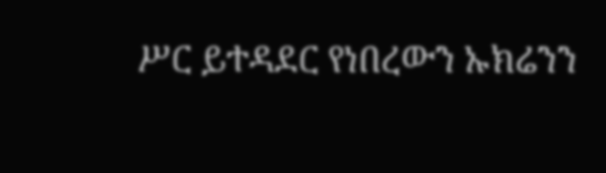ሥር ይተዳደር የነበረውን ኡክሬንን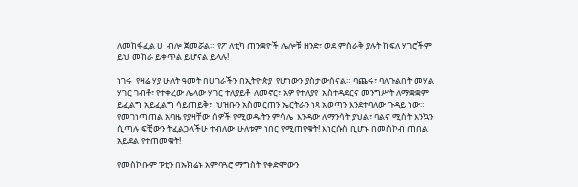ለመከፋፈል ሀ  ብሎ ጀመሯል። የፖ ለቲካ ጠንቋዮች ሌሎቹ ዘንድ፣ ወደ ምስራቅ ያሉት ከፍለ ሃገሮችም ይህ መከራ ይቀጥል ይሆናል ይላሉ!

ነገሩ  የዛሬ ሃያ ሁለት ዓመት በሀገራችን በኢትዮጵያ  የሆነውን ያስታውሰናል። ባጨሩ፣ ባለጉልበት መሃል ሃገር ገብቶ፣ የተቀረው ሌላው ሃገር ተለያይቶ  ለመኖር፣ አዎ የተለያየ  አስተዳደርና መንግሥት ለማቋቋም ይፈልግ አይፈልግ ሳይጠይቅ፣  ህዝቡን አስመርጠን ኤርትራን ነጻ አወጣን እንደተባለው ጉዳይ ነው። የመገነጣጠል አባዜ የያዛቸው ሰዎች የሚወዱትን ምሳሌ  እንዳው ለማንሳት ያህል፣ ባልና ሚስት እንኳን ሲጣሉ ፍቺውን ትፈልጋላችሁ ተብለው ሁለቱም ነበር የሚጠየቁት! እነርሱስ ቢሆኑ በመስኮብ ጠበል አይደል የተጠመቁት!

የመስኮቡም ፑቲን በኡክሬኑ አምባጓሮ ማግስት የቀድሞውን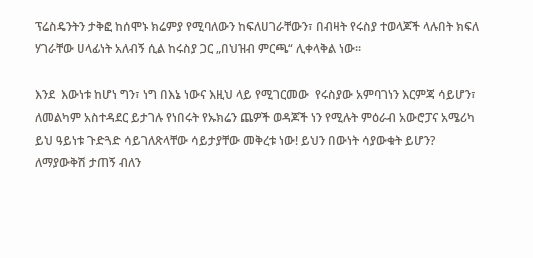ፕሬስዴንትን ታቅፎ ከሰሞኑ ክሬምያ የሚባለውን ከፍለሀገራቸውን፣ በብዛት የሩስያ ተወላጆች ላሉበት ክፍለ ሃገራቸው ሀላፊነት አለብኝ ሲል ከሩስያ ጋር „በህዝብ ምርጫ“ ሊቀላቅል ነው።

እንደ  እውነቱ ከሆነ ግን፣ ነግ በእኔ ነውና እዚህ ላይ የሚገርመው  የሩስያው አምባገነን እርምጃ ሳይሆን፣ ለመልካም አስተዳደር ይታገሉ የነበሩት የኡክሬን ጨዎች ወዳጆች ነን የሚሉት ምዕራብ አውሮፓና አሜሪካ ይህ ዓይነቱ ጉድጓድ ሳይገለጽላቸው ሳይታያቸው መቅረቱ ነው! ይህን በውነት ሳያውቁት ይሆን? ለማያውቅሽ ታጠኝ ብለን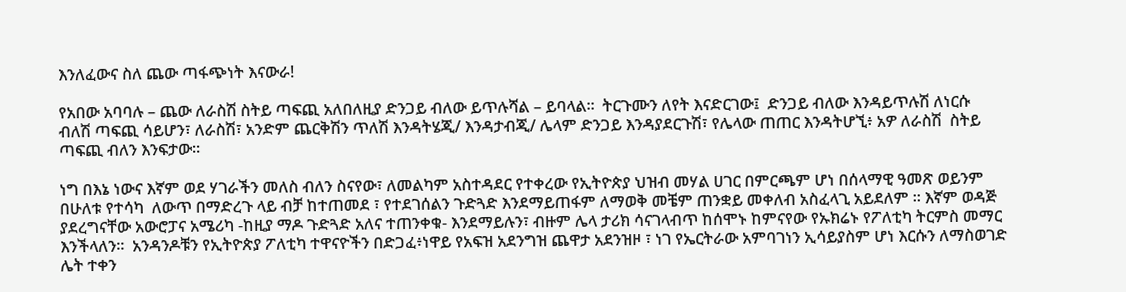እንለፈውና ስለ ጨው ጣፋጭነት እናውራ!

የአበው አባባሉ – ጨው ለራስሽ ስትይ ጣፍጪ አለበለዚያ ድንጋይ ብለው ይጥሉሻል – ይባላል።  ትርጉሙን ለየት እናድርገው፤  ድንጋይ ብለው እንዳይጥሉሽ ለነርሱ ብለሽ ጣፍጪ ሳይሆን፣ ለራስሽ፣ አንድም ጨርቅሽን ጥለሽ እንዳትሄጂ/ እንዳታብጂ/ ሌላም ድንጋይ እንዳያደርጉሽ፣ የሌላው ጠጠር እንዳትሆኚ፥ አዎ ለራስሽ  ስትይ ጣፍጪ ብለን እንፍታው።

ነግ በእኔ ነውና እኛም ወደ ሃገራችን መለስ ብለን ስናየው፣ ለመልካም አስተዳደር የተቀረው የኢትዮጵያ ህዝብ መሃል ሀገር በምርጫም ሆነ በሰላማዊ ዓመጽ ወይንም በሁለቱ የተሳካ  ለውጥ በማድረጉ ላይ ብቻ ከተጠመደ ፣ የተደገሰልን ጉድጓድ እንደማይጠፋም ለማወቅ መቼም ጠንቋይ መቀለብ አስፈላጊ አይደለም ። እኛም ወዳጅ ያደረግናቸው አውሮፓና አሜሪካ -ከዚያ ማዶ ጉድጓድ አለና ተጠንቀቁ- እንደማይሉን፣ ብዙም ሌላ ታሪክ ሳናገላብጥ ከሰሞኑ ከምናየው የኡክሬኑ የፖለቲካ ትርምስ መማር እንችላለን።  አንዳንዶቹን የኢትዮጵያ ፖለቲካ ተዋናዮችን በድጋፈ፥ነዋይ የአፍዝ አደንግዝ ጨዋታ አደንዝዞ ፣ ነገ የኤርትራው አምባገነን ኢሳይያስም ሆነ እርሱን ለማስወገድ ሌት ተቀን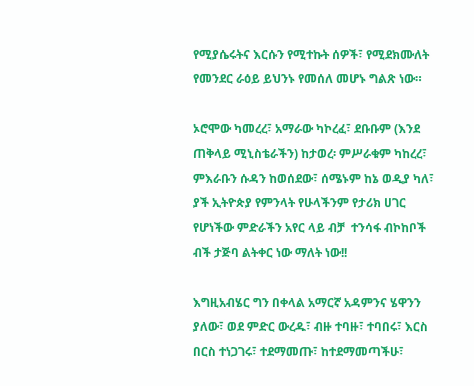የሚያሴሩትና እርሱን የሚተኩት ሰዎች፣ የሚደክሙለት የመንደር ራዕይ ይህንኑ የመሰለ መሆኑ ግልጽ ነው።

ኦሮሞው ካመረረ፣ አማራው ካኮረፈ፣ ደቡቡም (እንደ ጠቅላይ ሚኒስቴራችን) ከታወረ፡ ምሥራቁም ካከረረ፣ ምእራቡን ሱዳን ከወሰደው፣ ሰሜኑም ከኔ ወዲያ ካለ፣ ያች ኢትዮጵያ የምንላት የሁላችንም የታሪክ ሀገር የሆነችው ምድራችን አየር ላይ ብቻ  ተንሳፋ ብኮከቦች ብች ታጅባ ልትቀር ነው ማለት ነው!!

እግዚአብሄር ግን በቀላል አማርኛ አዳምንና ሄዋንን ያለው፣ ወደ ምድር ውረዱ፣ ብዙ ተባዙ፣ ተባበሩ፣ እርስ በርስ ተነጋገሩ፣ ተደማመጡ፣ ከተደማመጣችሁ፣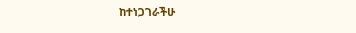ከተነጋገራችሁ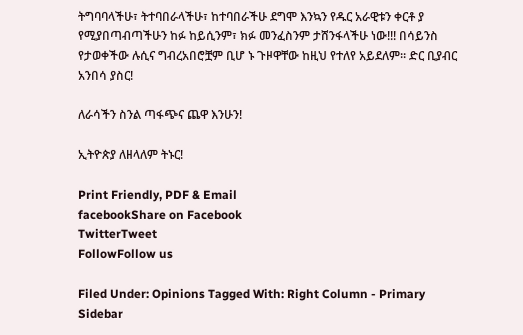ትግባባላችሁ፣ ትተባበራላችሁ፣ ከተባበራችሁ ደግሞ እንኳን የዱር አራዊቱን ቀርቶ ያ የሚያበጣብጣችሁን ከፉ ከይሲንም፣ ክፉ መንፈስንም ታሸንፋላችሁ ነው!!! በሳይንስ የታወቀችው ሉሲና ግብረአበሮቿም ቢሆ ኑ ጉዞዋቸው ከዚህ የተለየ አይደለም። ድር ቢያብር አንበሳ ያስር!

ለራሳችን ስንል ጣፋጭና ጨዋ እንሁን!

ኢትዮጵያ ለዘላለም ትኑር!

Print Friendly, PDF & Email
facebookShare on Facebook
TwitterTweet
FollowFollow us

Filed Under: Opinions Tagged With: Right Column - Primary Sidebar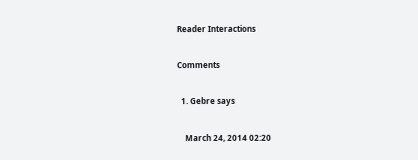Reader Interactions

Comments

  1. Gebre says

    March 24, 2014 02:20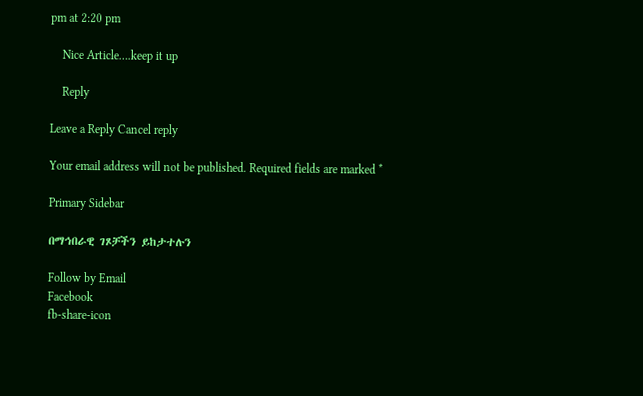pm at 2:20 pm

    Nice Article….keep it up

    Reply

Leave a Reply Cancel reply

Your email address will not be published. Required fields are marked *

Primary Sidebar

በማኅበራዊ ገጾቻችን ይከታተሉን

Follow by Email
Facebook
fb-share-icon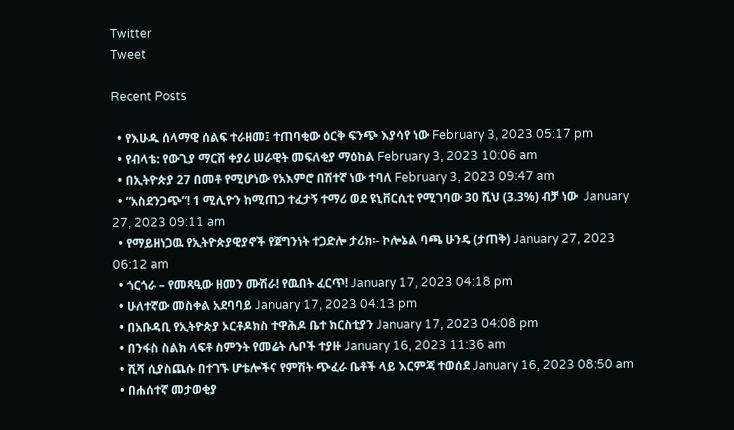Twitter
Tweet

Recent Posts

  • የእሁዱ ሰላማዊ ሰልፍ ተራዘመ፤ ተጠባቂው ዕርቅ ፍንጭ እያሳየ ነው February 3, 2023 05:17 pm
  • የብላቴ: የውጊያ ማርሽ ቀያሪ ሠራዊት መፍለቂያ ማዕከል February 3, 2023 10:06 am
  • በኢትዮጵያ 27 በመቶ የሚሆነው የአእምሮ በሽተኛ ነው ተባለ February 3, 2023 09:47 am
  • “አስደንጋጭ”! 1 ሚሊዮን ከሚጠጋ ተፈታኝ ተማሪ ወደ ዩኒቨርሲቲ የሚገባው 30 ሺህ (3.3%) ብቻ ነው  January 27, 2023 09:11 am
  • የማይዘነጋዉ የኢትዮጵያዊያኖች የጀግንነት ተጋድሎ ታሪክ፡- ኮሎኔል ባጫ ሁንዴ (ታጠቅ) January 27, 2023 06:12 am
  • ጎርጎራ – የመጻዒው ዘመን ሙሽራ! የዉበት ፈርጥ! January 17, 2023 04:18 pm
  • ሁለተኛው መስቀል አደባባይ January 17, 2023 04:13 pm
  • በአቡዳቢ የኢትዮጵያ ኦርቶዶክስ ተዋሕዶ ቤተ ክርስቲያን January 17, 2023 04:08 pm
  • በንፋስ ስልክ ላፍቶ ስምንት የመሬት ሌቦች ተያዙ January 16, 2023 11:36 am
  • ሺሻ ሲያስጨሱ በተገኙ ሆቴሎችና የምሽት ጭፈራ ቤቶች ላይ እርምጃ ተወሰደ January 16, 2023 08:50 am
  • በሐሰተኛ መታወቂያ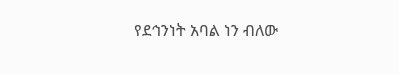የደኅንነት አባል ነን ብለው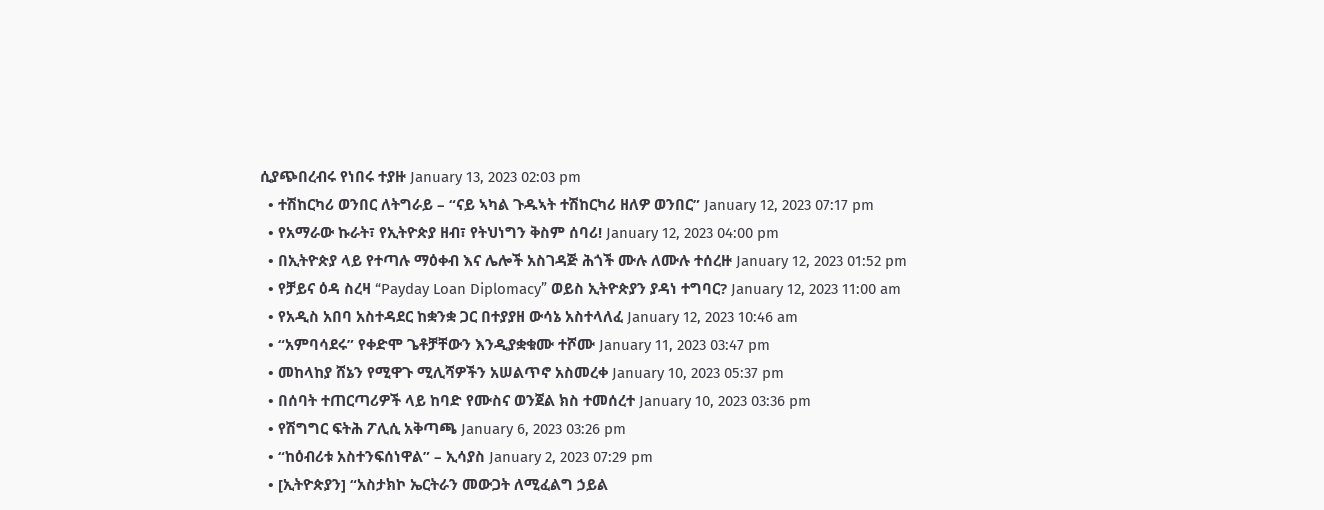ሲያጭበረብሩ የነበሩ ተያዙ January 13, 2023 02:03 pm
  • ተሽከርካሪ ወንበር ለትግራይ – “ናይ ኣካል ጉዱኣት ተሽከርካሪ ዘለዎ ወንበር” January 12, 2023 07:17 pm
  • የአማራው ኩራት፣ የኢትዮጵያ ዘብ፣ የትህነግን ቅስም ሰባሪ! January 12, 2023 04:00 pm
  • በኢትዮጵያ ላይ የተጣሉ ማዕቀብ እና ሌሎች አስገዳጅ ሕጎች ሙሉ ለሙሉ ተሰረዙ January 12, 2023 01:52 pm
  • የቻይና ዕዳ ስረዛ “Payday Loan Diplomacy” ወይስ ኢትዮጵያን ያዳነ ተግባር? January 12, 2023 11:00 am
  • የአዲስ አበባ አስተዳደር ከቋንቋ ጋር በተያያዘ ውሳኔ አስተላለፈ January 12, 2023 10:46 am
  • “አምባሳደሩ” የቀድሞ ጌቶቻቸውን እንዲያቋቁሙ ተሾሙ January 11, 2023 03:47 pm
  • መከላከያ ሸኔን የሚዋጉ ሚሊሻዎችን አሠልጥኖ አስመረቀ January 10, 2023 05:37 pm
  • በሰባት ተጠርጣሪዎች ላይ ከባድ የሙስና ወንጀል ክስ ተመሰረተ January 10, 2023 03:36 pm
  • የሽግግር ፍትሕ ፖሊሲ አቅጣጫ January 6, 2023 03:26 pm
  • “ከዕብሪቱ አስተንፍሰነዋል” – ኢሳያስ January 2, 2023 07:29 pm
  • [ኢትዮጵያን] “አስታክኮ ኤርትራን መውጋት ለሚፈልግ ኃይል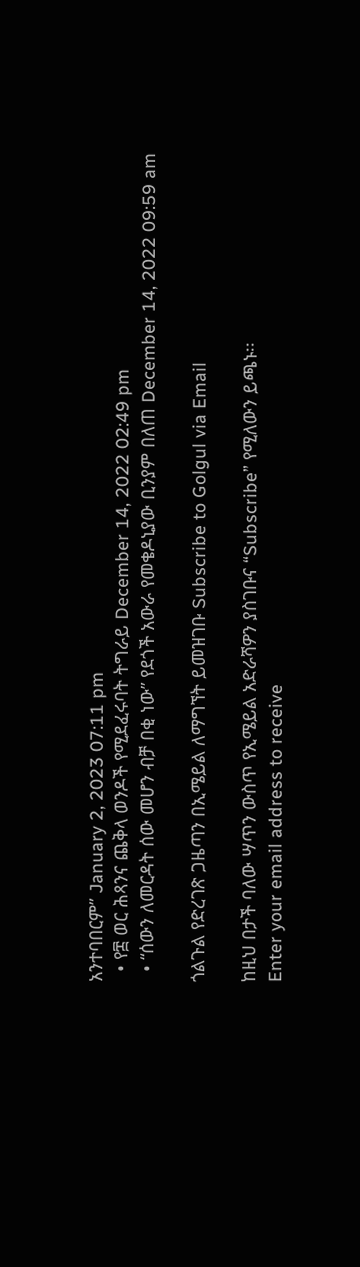አንተባበርም” January 2, 2023 07:11 pm
  • የ፰ ወር ሕጻንና ጨቅላ ወንዶች የሚደፈሩባት ትግራይ December 14, 2022 02:49 pm
  • “ሰውን ለመርዳት ሰው መሆን ብቻ በቂ ነው” የደጎች አውራ የመቄዶኒያው ቢንያም በለጠ December 14, 2022 09:59 am

ጎልጉል የድረገጽ ጋዜጣን በኢሜይል ለማግኘት ይመዝገቡ Subscribe to Golgul via Email

ከዚህ በታች ባለው ሣጥን ውስጥ የኢሜይል አድራሻዎን ያስገቡና “Subscribe” የሚለውን ይጫኑ፡፡
Enter your email address to receive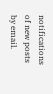notifications of new posts by email.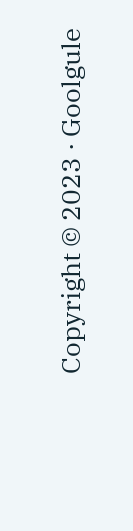Copyright © 2023 · Goolgule